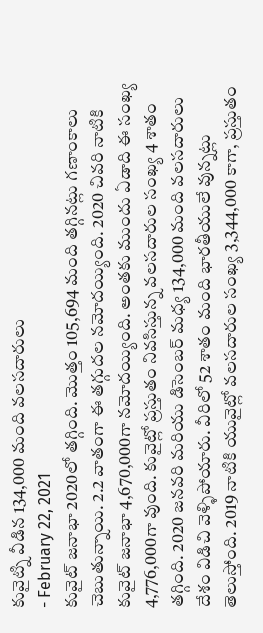కువైట్ని వీడిన 134,000 మంది వలసదారులు
- February 22, 2021
కువైట్ జనాభా 2020లో తగ్గింది. మొత్తం 105,694 మంది తగ్గినట్లు గణాంకాలు చెబుతున్నాయి. 2.2 వాతంగా ఈ తగ్గుదల నమోదయ్యింది. 2020 చివరి నాటికి కువైట్ జనాభా 4,670,000గా నమోదయ్యింది. అంతకు ముందు ఏడాది ఈ సంఖ్య 4,776,000గా వుంది. కువైట్లో ప్రస్తుతం నివసిస్తున్న వలసదారుల సంఖ్య 4 శాతం తగ్గింది. 2020 జనవరి మరియు డిసెంబర్ మధ్య 134,000 మంది వలసదారులు దేశం విడిచి వెళ్ళిపోయారు. వీరిలో 52 శాతం మంది భారతీయులే వున్నట్లు తెలుస్తోంది. 2019 నాటికి యువైట్లో వలసదారుల సంఖ్య 3,344,000 కాగా, ప్రస్తుతం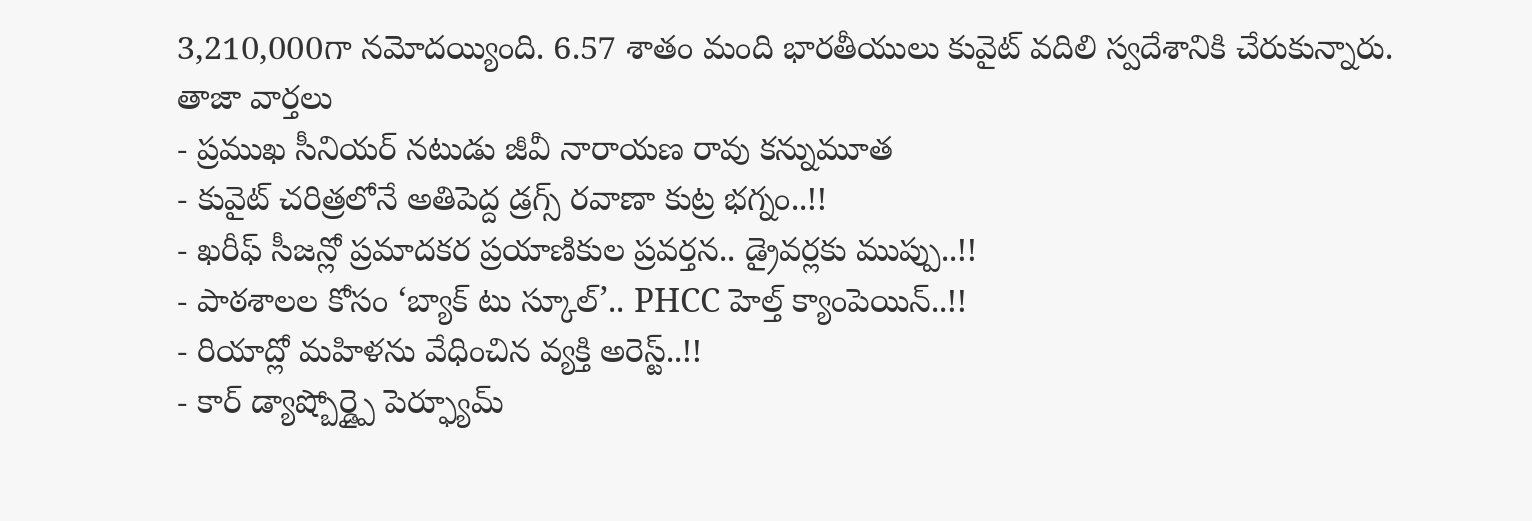3,210,000గా నమోదయ్యింది. 6.57 శాతం మంది భారతీయులు కువైట్ వదిలి స్వదేశానికి చేరుకున్నారు.
తాజా వార్తలు
- ప్రముఖ సీనియర్ నటుడు జీవీ నారాయణ రావు కన్నుమూత
- కువైట్ చరిత్రలోనే అతిపెద్ద డ్రగ్స్ రవాణా కుట్ర భగ్నం..!!
- ఖరీఫ్ సీజన్లో ప్రమాదకర ప్రయాణికుల ప్రవర్తన.. డ్రైవర్లకు ముప్పు..!!
- పాఠశాలల కోసం ‘బ్యాక్ టు స్కూల్’.. PHCC హెల్త్ క్యాంపెయిన్..!!
- రియాద్లో మహిళను వేధించిన వ్యక్తి అరెస్ట్..!!
- కార్ డ్యాష్బోర్డ్పై పెర్ఫ్యూమ్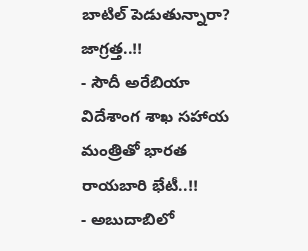బాటిల్ పెడుతున్నారా? జాగ్రత్త..!!
- సౌదీ అరేబియా విదేశాంగ శాఖ సహాయ మంత్రితో భారత రాయబారి భేటీ..!!
- అబుదాబిలో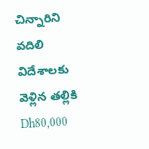చిన్నారిని వదిలి విదేశాలకు వెళ్లిన తల్లికి Dh80,000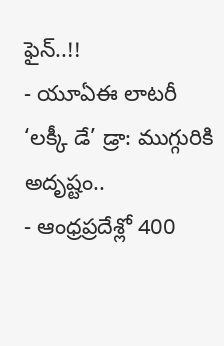ఫైన్..!!
- యూఏఈ లాటరీ ‘లక్కీ డే’ డ్రా: ముగ్గురికి అదృష్టం..
- ఆంధ్రప్రదేశ్లో 400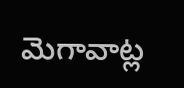మెగావాట్ల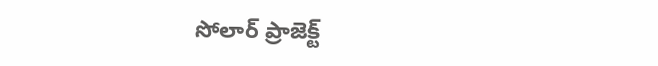సోలార్ ప్రాజెక్ట్